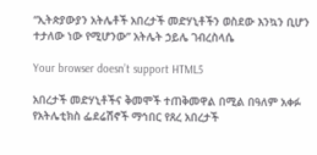“ኢትጵያውያን አትሌቶች አበረታች መድሃኒቶችን ወስደው እንኳን ቢሆን ተታለው ነው የሚሆንው” አትሌት ኃይሌ ገብረስላሴ

Your browser doesn’t support HTML5

አበረታች መድሃኒቶችና ቅመሞች ተጠቅመዋል በሚል በዓለም አቀፉ የአትሌቲክስ ፌደሬሽኖች ማኅበር የጸረ አበረታች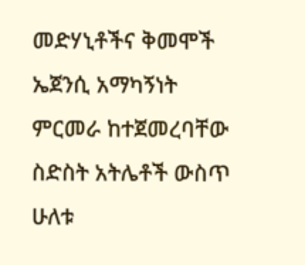መድሃኒቶችና ቅመሞች ኤጀንሲ አማካኝነት ምርመራ ከተጀመረባቸው ስድስት አትሌቶች ውስጥ ሁለቱ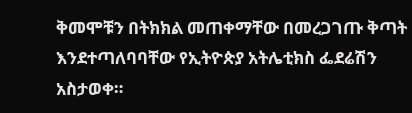ቅመሞቹን በትክክል መጠቀማቸው በመረጋገጡ ቅጣት እንደተጣለባባቸው የኢትዮጵያ አትሌቲክስ ፌደሬሽን አስታወቀ።